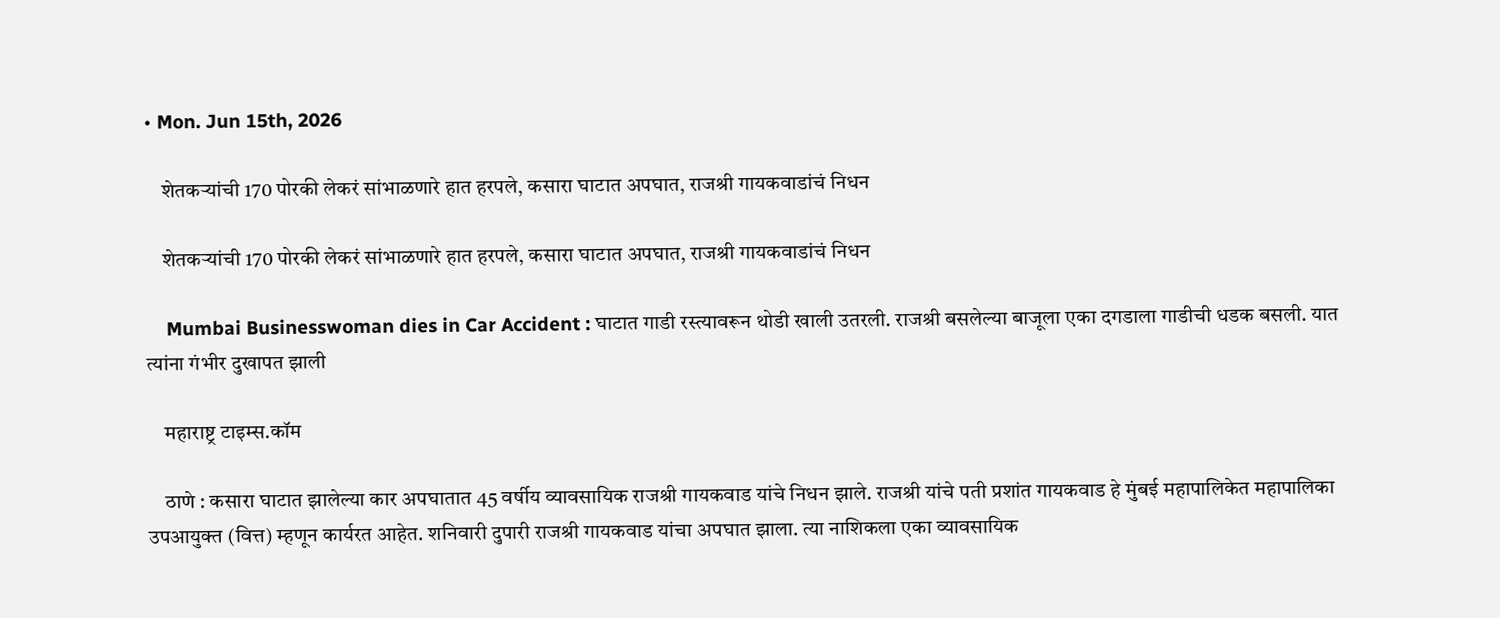• Mon. Jun 15th, 2026

    शेतकऱ्यांची 170 पोरकी लेकरं सांभाळणारे हात हरपले, कसारा घाटात अपघात, राजश्री गायकवाडांचं निधन

    शेतकऱ्यांची 170 पोरकी लेकरं सांभाळणारे हात हरपले, कसारा घाटात अपघात, राजश्री गायकवाडांचं निधन

    Mumbai Businesswoman dies in Car Accident : घाटात गाडी रस्त्यावरून थोडी खाली उतरली. राजश्री बसलेल्या बाजूला एका दगडाला गाडीची धडक बसली. यात त्यांना गंभीर दुखापत झाली

    महाराष्ट्र टाइम्स.कॉम

    ठाणे : कसारा घाटात झालेल्या कार अपघातात 45 वर्षीय व्यावसायिक राजश्री गायकवाड यांचे निधन झाले. राजश्री यांचे पती प्रशांत गायकवाड हे मुंबई महापालिकेत महापालिका उपआयुक्त (वित्त) म्हणून कार्यरत आहेत. शनिवारी दुपारी राजश्री गायकवाड यांचा अपघात झाला. त्या नाशिकला एका व्यावसायिक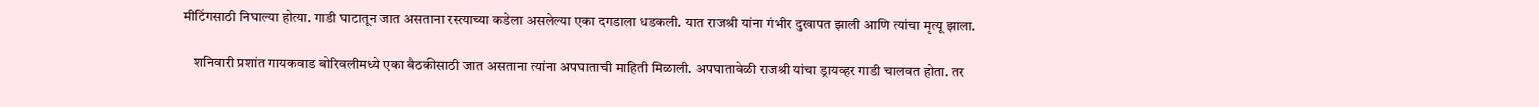मीटिंगसाठी निघाल्या होत्या. गाडी घाटातून जात असताना रस्त्याच्या कडेला असलेल्या एका दगडाला धडकली. यात राजश्री यांना गंभीर दुखापत झाली आणि त्यांचा मृत्यू झाला.

    शनिवारी प्रशांत गायकवाड बोरिवलीमध्ये एका बैठकीसाठी जात असताना त्यांना अपघाताची माहिती मिळाली. अपघातावेळी राजश्री यांचा ड्रायव्हर गाडी चालवत होता. तर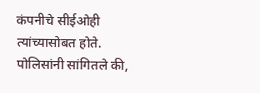कंपनीचे सीईओही त्यांच्यासोबत होते. पोलिसांनी सांगितले की,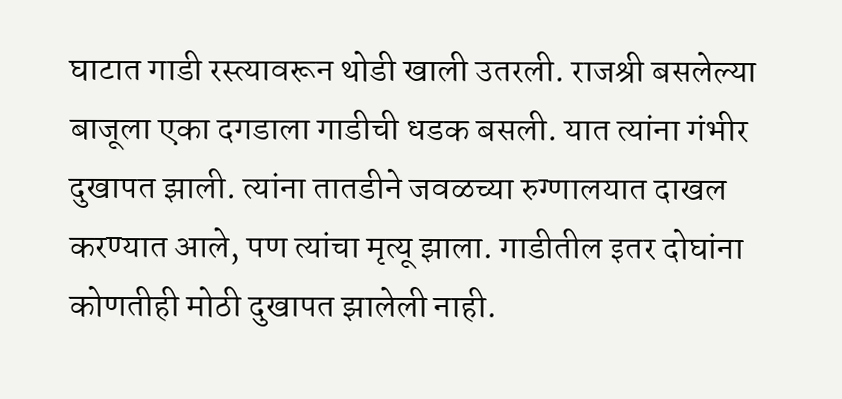घाटात गाडी रस्त्यावरून थोडी खाली उतरली. राजश्री बसलेल्या बाजूला एका दगडाला गाडीची धडक बसली. यात त्यांना गंभीर दुखापत झाली. त्यांना तातडीने जवळच्या रुग्णालयात दाखल करण्यात आले, पण त्यांचा मृत्यू झाला. गाडीतील इतर दोघांना कोणतीही मोठी दुखापत झालेली नाही.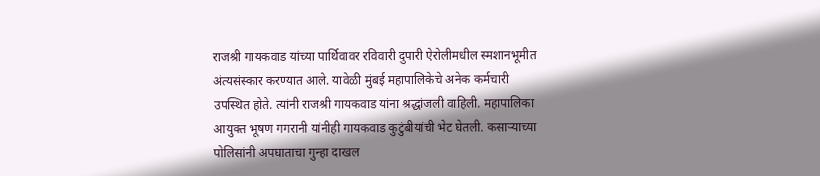राजश्री गायकवाड यांच्या पार्थिवावर रविवारी दुपारी ऐरोलीमधील स्मशानभूमीत अंत्यसंस्कार करण्यात आले. यावेळी मुंबई महापालिकेचे अनेक कर्मचारी उपस्थित होते. त्यांनी राजश्री गायकवाड यांना श्रद्धांजली वाहिली. महापालिका आयुक्त भूषण गगरानी यांनीही गायकवाड कुटुंबीयांची भेट घेतली. कसाऱ्याच्या पोलिसांनी अपघाताचा गुन्हा दाखल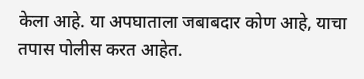केला आहे. या अपघाताला जबाबदार कोण आहे, याचा तपास पोलीस करत आहेत.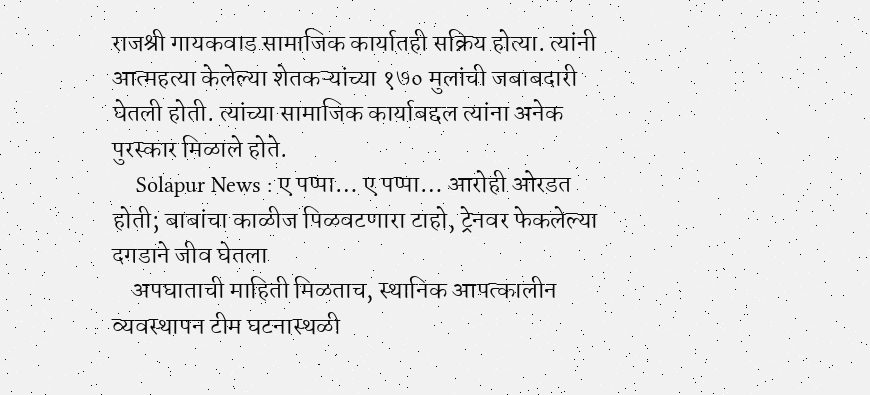राजश्री गायकवाड सामाजिक कार्यातही सक्रिय होत्या. त्यांनी आत्महत्या केलेल्या शेतकऱ्यांच्या १७० मुलांची जबाबदारी घेतली होती. त्यांच्या सामाजिक कार्याबद्दल त्यांना अनेक पुरस्कार मिळाले होते.
    Solapur News : ए पप्पा… ए पप्पा… आरोही ओरडत होती; बाबांचा काळीज पिळवटणारा टाहो, ट्रेनवर फेकलेल्या दगडाने जीव घेतला
    अपघाताची माहिती मिळताच, स्थानिक आपत्कालीन व्यवस्थापन टीम घटनास्थळी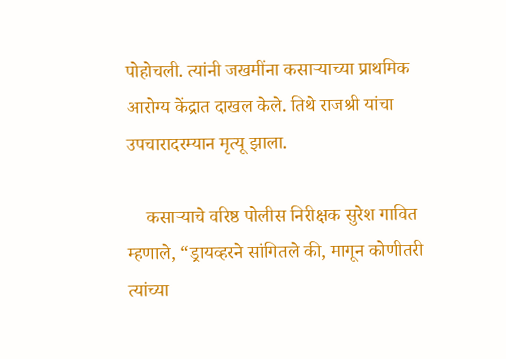पोहोचली. त्यांनी जखमींना कसाऱ्याच्या प्राथमिक आरोग्य केंद्रात दाखल केले. तिथे राजश्री यांचा उपचारादरम्यान मृत्यू झाला.

    कसाऱ्याचे वरिष्ठ पोलीस निरीक्षक सुरेश गावित म्हणाले, “ड्रायव्हरने सांगितले की, मागून कोणीतरी त्यांच्या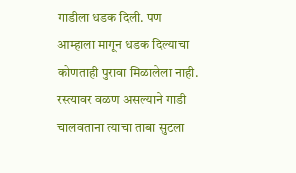गाडीला धडक दिली. पण आम्हाला मागून धडक दिल्याचा कोणताही पुरावा मिळालेला नाही. रस्त्यावर वळण असल्याने गाडी चालवताना त्याचा ताबा सुटला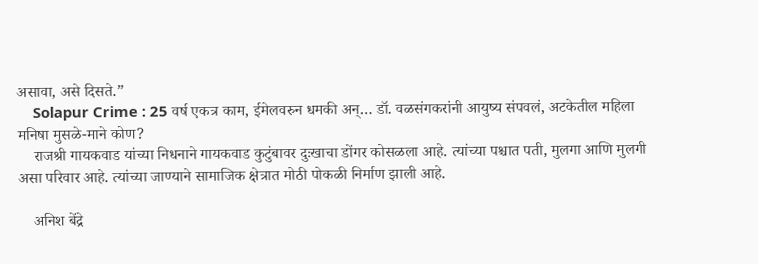असावा, असे दिसते.”
    Solapur Crime : 25 वर्ष एकत्र काम, ईमेलवरुन धमकी अन्… डॉ. वळसंगकरांनी आयुष्य संपवलं, अटकेतील महिला मनिषा मुसळे-माने कोण?
    राजश्री गायकवाड यांच्या निधनाने गायकवाड कुटुंबावर दुःखाचा डोंगर कोसळला आहे. त्यांच्या पश्चात पती, मुलगा आणि मुलगी असा परिवार आहे. त्यांच्या जाण्याने सामाजिक क्षेत्रात मोठी पोकळी निर्माण झाली आहे.

    अनिश बेंद्रे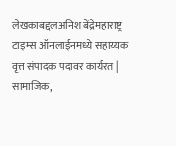लेखकाबद्दलअनिश बेंद्रेमहाराष्ट्र टाइम्स ऑनलाईनमध्ये सहाय्यक वृत्त संपादक पदावर कार्यरत | सामाजिक,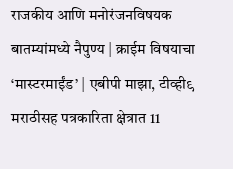राजकीय आणि मनोरंजनविषयक बातम्यांमध्ये नैपुण्य | क्राईम विषयाचा ‘मास्टरमाईंड’ | एबीपी माझा, टीव्ही९ मराठीसह पत्रकारिता क्षेत्रात 11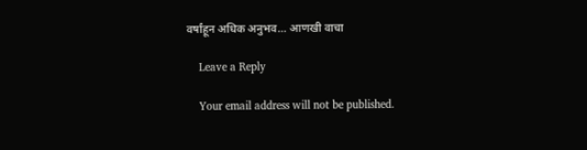वर्षांहून अधिक अनुभव… आणखी वाचा

    Leave a Reply

    Your email address will not be published.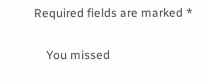Required fields are marked *

    You missed